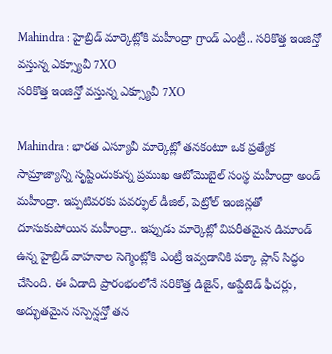Mahindra : హైబ్రిడ్ మార్కెట్లోకి మహీంద్రా గ్రాండ్ ఎంట్రీ.. సరికొత్త ఇంజిన్తో వస్తున్న ఎక్స్యూవీ 7XO
సరికొత్త ఇంజిన్తో వస్తున్న ఎక్స్యూవీ 7XO

Mahindra : భారత ఎస్యూవీ మార్కెట్లో తనకంటూ ఒక ప్రత్యేక సామ్రాజ్యాన్ని సృష్టించుకున్న ప్రముఖ ఆటోమొబైల్ సంస్థ మహీంద్రా అండ్ మహీంద్రా. ఇప్పటివరకు పవర్ఫుల్ డీజిల్, పెట్రోల్ ఇంజిన్లతో దూసుకుపోయిన మహీంద్రా.. ఇప్పుడు మార్కెట్లో విపరీతమైన డిమాండ్ ఉన్న హైబ్రిడ్ వాహనాల సెగ్మెంట్లోకి ఎంట్రీ ఇవ్వడానికి పక్కా ప్లాన్ సిద్ధం చేసింది. ఈ ఏడాది ప్రారంభంలోనే సరికొత్త డిజైన్, అప్డేటెడ్ ఫీచర్లు, అద్భుతమైన సస్పెన్షన్తో తన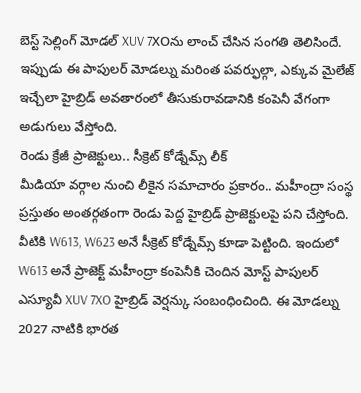బెస్ట్ సెల్లింగ్ మోడల్ XUV 7XOను లాంచ్ చేసిన సంగతి తెలిసిందే. ఇప్పుడు ఈ పాపులర్ మోడల్ను మరింత పవర్ఫుల్గా, ఎక్కువ మైలేజ్ ఇచ్చేలా హైబ్రిడ్ అవతారంలో తీసుకురావడానికి కంపెనీ వేగంగా అడుగులు వేస్తోంది.
రెండు క్రేజీ ప్రాజెక్టులు.. సీక్రెట్ కోడ్నేమ్స్ లీక్
మీడియా వర్గాల నుంచి లీకైన సమాచారం ప్రకారం.. మహీంద్రా సంస్థ ప్రస్తుతం అంతర్గతంగా రెండు పెద్ద హైబ్రిడ్ ప్రాజెక్టులపై పని చేస్తోంది. వీటికి W613, W623 అనే సీక్రెట్ కోడ్నేమ్స్ కూడా పెట్టింది. ఇందులో W613 అనే ప్రాజెక్ట్ మహీంద్రా కంపెనీకి చెందిన మోస్ట్ పాపులర్ ఎస్యూవీ XUV 7XO హైబ్రిడ్ వెర్షన్కు సంబంధించింది. ఈ మోడల్ను 2027 నాటికి భారత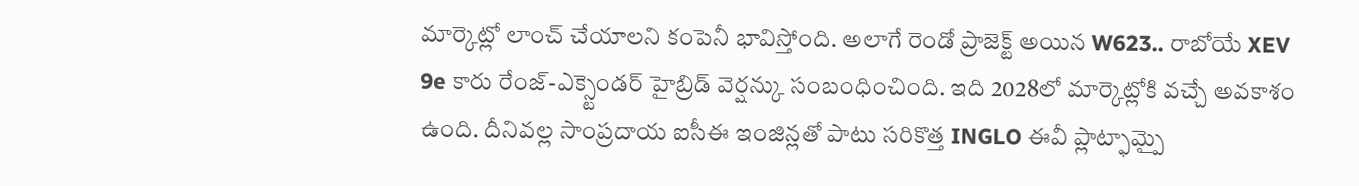మార్కెట్లో లాంచ్ చేయాలని కంపెనీ భావిస్తోంది. అలాగే రెండో ప్రాజెక్ట్ అయిన W623.. రాబోయే XEV 9e కారు రేంజ్-ఎక్స్టెండర్ హైబ్రిడ్ వెర్షన్కు సంబంధించింది. ఇది 2028లో మార్కెట్లోకి వచ్చే అవకాశం ఉంది. దీనివల్ల సాంప్రదాయ ఐసీఈ ఇంజిన్లతో పాటు సరికొత్త INGLO ఈవీ ప్లాట్ఫామ్పై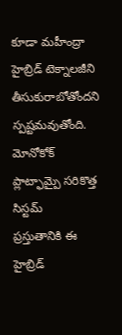కూడా మహీంద్రా హైబ్రిడ్ టెక్నాలజీని తీసుకురాబోతోందని స్పష్టమవుతోంది.
మోనోకోక్ ప్లాట్ఫామ్పై సరికొత్త సిస్టమ్
ప్రస్తుతానికి ఈ హైబ్రిడ్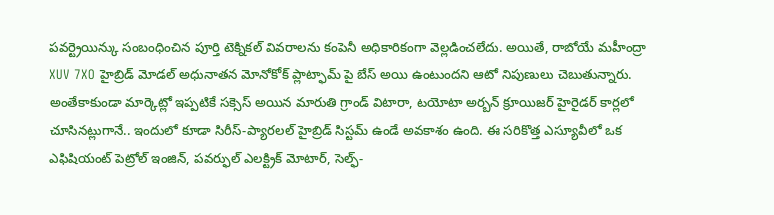పవర్ట్రెయిన్కు సంబంధించిన పూర్తి టెక్నికల్ వివరాలను కంపెనీ అధికారికంగా వెల్లడించలేదు. అయితే, రాబోయే మహీంద్రా XUV 7XO హైబ్రిడ్ మోడల్ అధునాతన మోనోకోక్ ప్లాట్ఫామ్ పై బేస్ అయి ఉంటుందని ఆటో నిపుణులు చెబుతున్నారు. అంతేకాకుండా మార్కెట్లో ఇప్పటికే సక్సెస్ అయిన మారుతి గ్రాండ్ విటారా, టయోటా అర్బన్ క్రూయిజర్ హైరైడర్ కార్లలో చూసినట్లుగానే.. ఇందులో కూడా సిరీస్-ప్యారలల్ హైబ్రిడ్ సిస్టమ్ ఉండే అవకాశం ఉంది. ఈ సరికొత్త ఎస్యూవీలో ఒక ఎఫిషియంట్ పెట్రోల్ ఇంజిన్, పవర్ఫుల్ ఎలక్ట్రిక్ మోటార్, సెల్ఫ్-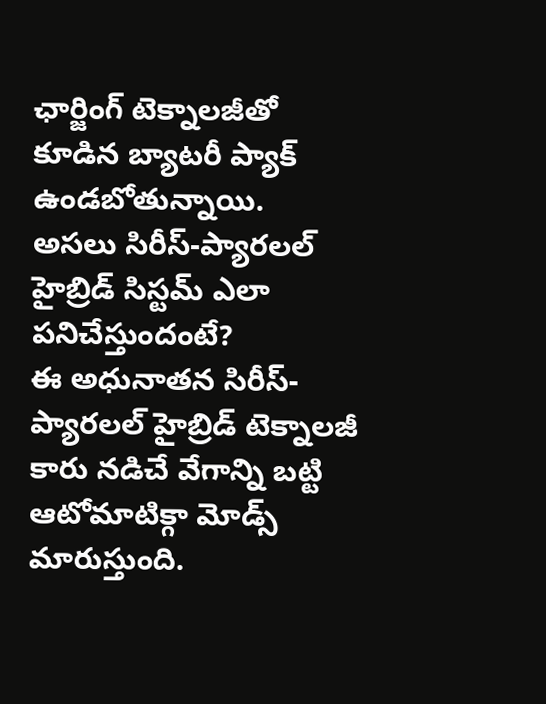ఛార్జింగ్ టెక్నాలజీతో కూడిన బ్యాటరీ ప్యాక్ ఉండబోతున్నాయి.
అసలు సిరీస్-ప్యారలల్ హైబ్రిడ్ సిస్టమ్ ఎలా పనిచేస్తుందంటే?
ఈ అధునాతన సిరీస్-ప్యారలల్ హైబ్రిడ్ టెక్నాలజీ కారు నడిచే వేగాన్ని బట్టి ఆటోమాటిక్గా మోడ్స్ మారుస్తుంది.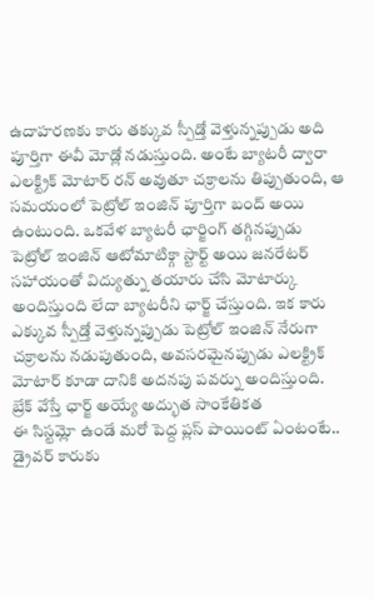ఉదాహరణకు కారు తక్కువ స్పీడ్తో వెళ్తున్నప్పుడు అది పూర్తిగా ఈవీ మోడ్లో నడుస్తుంది. అంటే బ్యాటరీ ద్వారా ఎలక్ట్రిక్ మోటార్ రన్ అవుతూ చక్రాలను తిప్పుతుంది, ఆ సమయంలో పెట్రోల్ ఇంజిన్ పూర్తిగా బంద్ అయి ఉంటుంది. ఒకవేళ బ్యాటరీ ఛార్జింగ్ తగ్గినప్పుడు పెట్రోల్ ఇంజిన్ ఆటోమాటిక్గా స్టార్ట్ అయి జనరేటర్ సహాయంతో విద్యుత్ను తయారు చేసి మోటార్కు అందిస్తుంది లేదా బ్యాటరీని ఛార్జ్ చేస్తుంది. ఇక కారు ఎక్కువ స్పీడ్తో వెళ్తున్నప్పుడు పెట్రోల్ ఇంజిన్ నేరుగా చక్రాలను నడుపుతుంది, అవసరమైనప్పుడు ఎలక్ట్రిక్ మోటార్ కూడా దానికి అదనపు పవర్ను అందిస్తుంది.
బ్రేక్ వేస్తే ఛార్జ్ అయ్యే అద్భుత సాంకేతికత
ఈ సిస్టమ్లో ఉండే మరో పెద్ద ప్లస్ పాయింట్ ఏంటంటే.. డ్రైవర్ కారుకు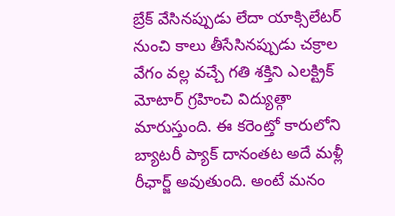బ్రేక్ వేసినప్పుడు లేదా యాక్సిలేటర్ నుంచి కాలు తీసేసినప్పుడు చక్రాల వేగం వల్ల వచ్చే గతి శక్తిని ఎలక్ట్రిక్ మోటార్ గ్రహించి విద్యుత్గా మారుస్తుంది. ఈ కరెంట్తో కారులోని బ్యాటరీ ప్యాక్ దానంతట అదే మళ్లీ రీఛార్జ్ అవుతుంది. అంటే మనం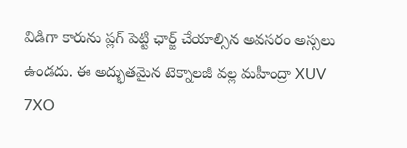విడిగా కారును ప్లగ్ పెట్టి ఛార్జ్ చేయాల్సిన అవసరం అస్సలు ఉండదు. ఈ అద్భుతమైన టెక్నాలజీ వల్ల మహీంద్రా XUV 7XO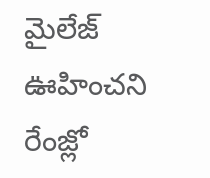మైలేజ్ ఊహించని రేంజ్లో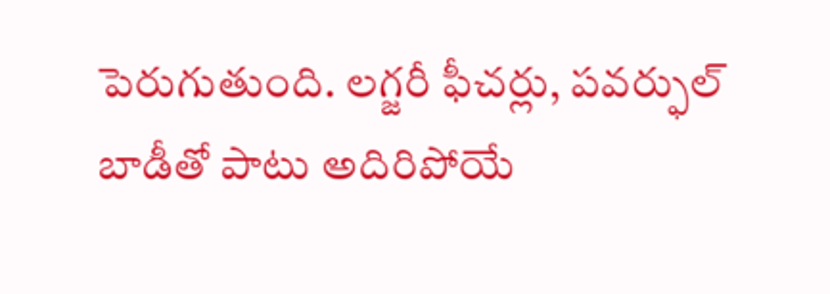పెరుగుతుంది. లగ్జరీ ఫీచర్లు, పవర్ఫుల్ బాడీతో పాటు అదిరిపోయే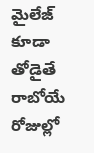మైలేజ్ కూడా తోడైతే రాబోయే రోజుల్లో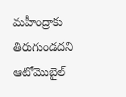మహీంద్రాకు తిరుగుండదని ఆటోమొబైల్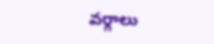వర్గాలు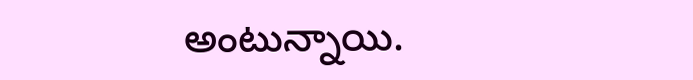అంటున్నాయి.